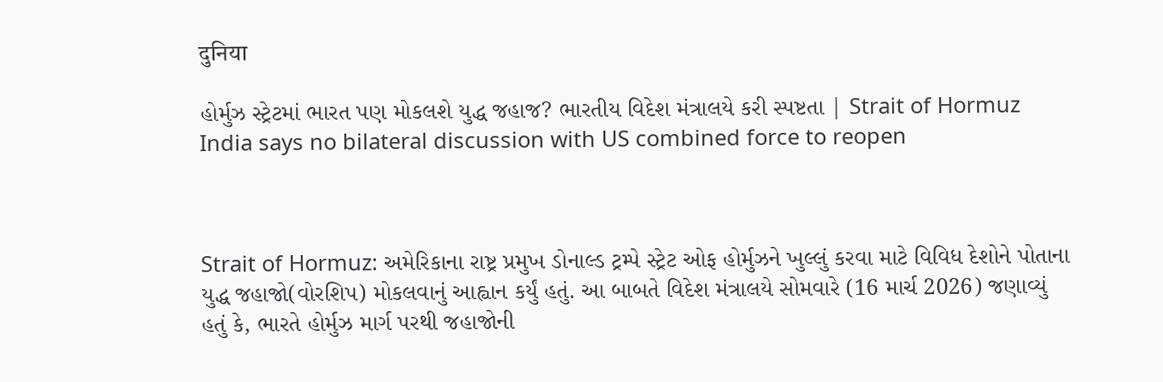दुनिया

હોર્મુઝ સ્ટ્રેટમાં ભારત પણ મોકલશે યુદ્ધ જહાજ? ભારતીય વિદેશ મંત્રાલયે કરી સ્પષ્ટતા | Strait of Hormuz India says no bilateral discussion with US combined force to reopen



Strait of Hormuz: અમેરિકાના રાષ્ટ્ર પ્રમુખ ડોનાલ્ડ ટ્રમ્પે સ્ટ્રેટ ઓફ હોર્મુઝને ખુલ્લું કરવા માટે વિવિધ દેશોને પોતાના યુદ્ધ જહાજો(વોરશિપ) મોકલવાનું આહ્વાન કર્યું હતું. આ બાબતે વિદેશ મંત્રાલયે સોમવારે (16 માર્ચ 2026) જણાવ્યું હતું કે, ભારતે હોર્મુઝ માર્ગ પરથી જહાજોની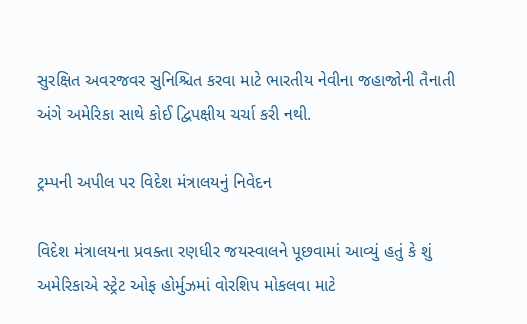સુરક્ષિત અવરજવર સુનિશ્ચિત કરવા માટે ભારતીય નેવીના જહાજોની તૈનાતી અંગે અમેરિકા સાથે કોઈ દ્વિપક્ષીય ચર્ચા કરી નથી.

ટ્રમ્પની અપીલ પર વિદેશ મંત્રાલયનું નિવેદન

વિદેશ મંત્રાલયના પ્રવક્તા રણધીર જયસ્વાલને પૂછવામાં આવ્યું હતું કે શું અમેરિકાએ સ્ટ્રેટ ઓફ હોર્મુઝમાં વોરશિપ મોકલવા માટે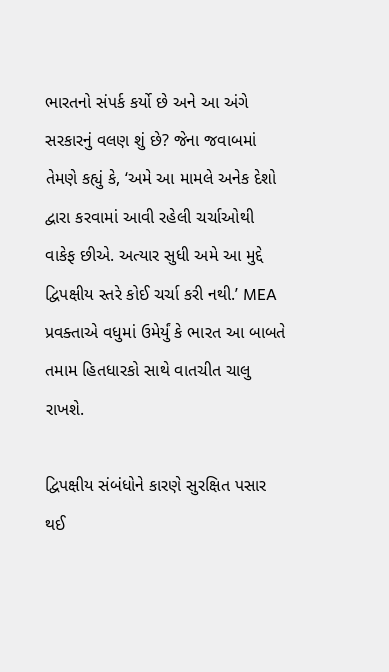ભારતનો સંપર્ક કર્યો છે અને આ અંગે સરકારનું વલણ શું છે? જેના જવાબમાં તેમણે કહ્યું કે, ‘અમે આ મામલે અનેક દેશો દ્વારા કરવામાં આવી રહેલી ચર્ચાઓથી વાકેફ છીએ. અત્યાર સુધી અમે આ મુદ્દે દ્વિપક્ષીય સ્તરે કોઈ ચર્ચા કરી નથી.’ MEA પ્રવક્તાએ વધુમાં ઉમેર્યું કે ભારત આ બાબતે તમામ હિતધારકો સાથે વાતચીત ચાલુ રાખશે.

દ્વિપક્ષીય સંબંધોને કારણે સુરક્ષિત પસાર થઈ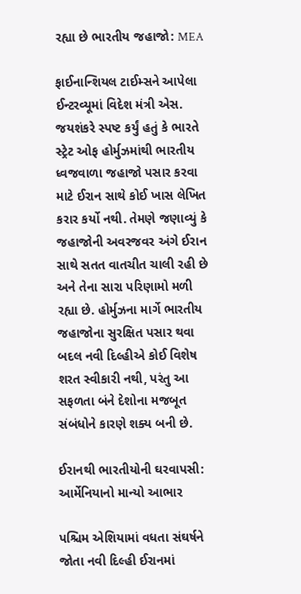રહ્યા છે ભારતીય જહાજો: MEA

ફાઈનાન્શિયલ ટાઈમ્સને આપેલા ઈન્ટરવ્યૂમાં વિદેશ મંત્રી એસ. જયશંકરે સ્પષ્ટ કર્યું હતું કે ભારતે સ્ટ્રેટ ઓફ હોર્મુઝમાંથી ભારતીય ધ્વજવાળા જહાજો પસાર કરવા માટે ઈરાન સાથે કોઈ ખાસ લેખિત કરાર કર્યો નથી. તેમણે જણાવ્યું કે જહાજોની અવરજવર અંગે ઈરાન સાથે સતત વાતચીત ચાલી રહી છે અને તેના સારા પરિણામો મળી રહ્યા છે. હોર્મુઝના માર્ગે ભારતીય જહાજોના સુરક્ષિત પસાર થવા બદલ નવી દિલ્હીએ કોઈ વિશેષ શરત સ્વીકારી નથી, પરંતુ આ સફળતા બંને દેશોના મજબૂત સંબંધોને કારણે શક્ય બની છે.

ઈરાનથી ભારતીયોની ઘરવાપસી: આર્મેનિયાનો માન્યો આભાર

પશ્ચિમ એશિયામાં વધતા સંઘર્ષને જોતા નવી દિલ્હી ઈરાનમાં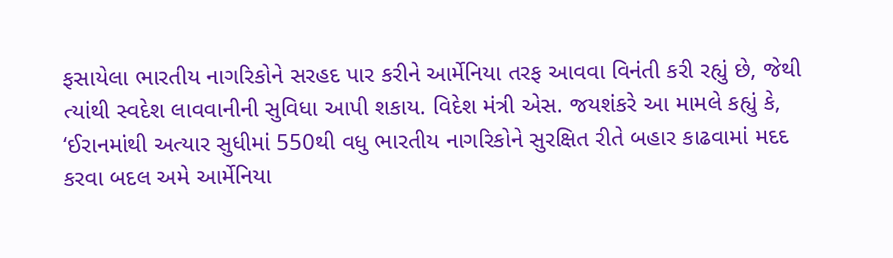ફસાયેલા ભારતીય નાગરિકોને સરહદ પાર કરીને આર્મેનિયા તરફ આવવા વિનંતી કરી રહ્યું છે, જેથી ત્યાંથી સ્વદેશ લાવવાનીની સુવિધા આપી શકાય. વિદેશ મંત્રી એસ. જયશંકરે આ મામલે કહ્યું કે, ‘ઈરાનમાંથી અત્યાર સુધીમાં 550થી વધુ ભારતીય નાગરિકોને સુરક્ષિત રીતે બહાર કાઢવામાં મદદ કરવા બદલ અમે આર્મેનિયા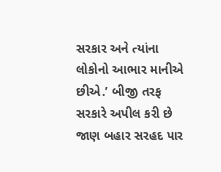સરકાર અને ત્યાંના લોકોનો આભાર માનીએ છીએ.’ બીજી તરફ સરકારે અપીલ કરી છે જાણ બહાર સરહદ પાર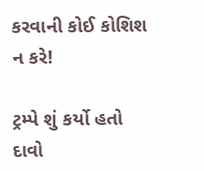કરવાની કોઈ કોશિશ ન કરે!

ટ્રમ્પે શું કર્યો હતો દાવો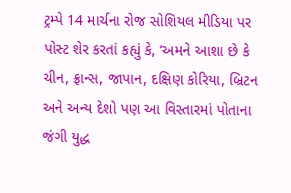ટ્રમ્પે 14 માર્ચના રોજ સોશિયલ મીડિયા પર પોસ્ટ શેર કરતાં કહ્યું કે, ‘અમને આશા છે કે ચીન, ફ્રાન્સ, જાપાન, દક્ષિણ કોરિયા, બ્રિટન અને અન્ય દેશો પણ આ વિસ્તારમાં પોતાના જંગી યુદ્ધ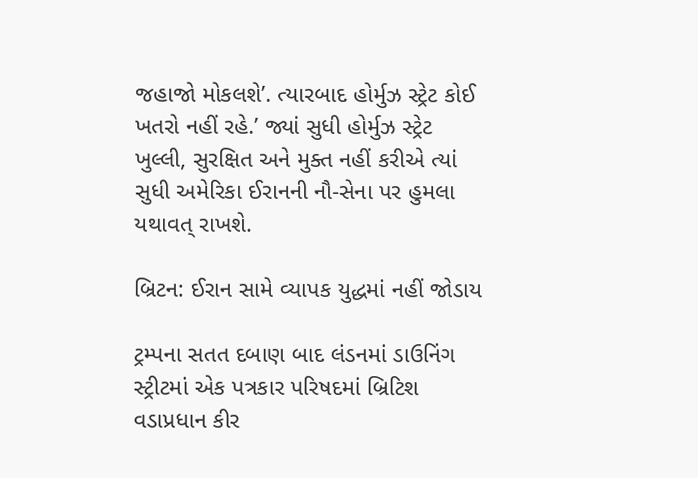જહાજો મોકલશે’. ત્યારબાદ હોર્મુઝ સ્ટ્રેટ કોઈ ખતરો નહીં રહે.’ જ્યાં સુધી હોર્મુઝ સ્ટ્રેટ  ખુલ્લી, સુરક્ષિત અને મુક્ત નહીં કરીએ ત્યાં સુધી અમેરિકા ઈરાનની નૌ-સેના પર હુમલા યથાવત્ રાખશે.

બ્રિટન: ઈરાન સામે વ્યાપક યુદ્ધમાં નહીં જોડાય

ટ્રમ્પના સતત દબાણ બાદ લંડનમાં ડાઉનિંગ સ્ટ્રીટમાં એક પત્રકાર પરિષદમાં બ્રિટિશ વડાપ્રધાન કીર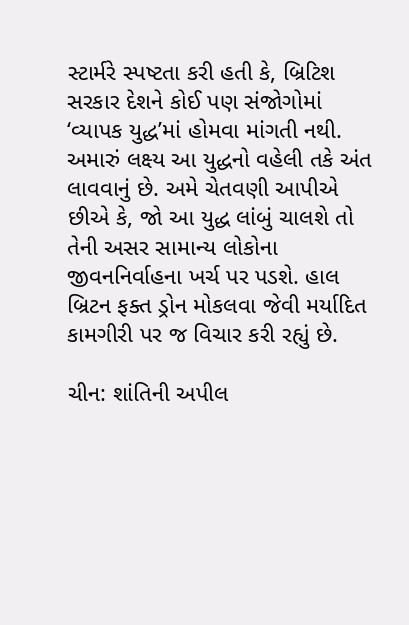સ્ટાર્મરે સ્પષ્ટતા કરી હતી કે, બ્રિટિશ સરકાર દેશને કોઈ પણ સંજોગોમાં ‘વ્યાપક યુદ્ધ’માં હોમવા માંગતી નથી. અમારું લક્ષ્ય આ યુદ્ધનો વહેલી તકે અંત લાવવાનું છે. અમે ચેતવણી આપીએ છીએ કે, જો આ યુદ્ધ લાંબું ચાલશે તો તેની અસર સામાન્ય લોકોના જીવનનિર્વાહના ખર્ચ પર પડશે. હાલ બ્રિટન ફક્ત ડ્રોન મોકલવા જેવી મર્યાદિત કામગીરી પર જ વિચાર કરી રહ્યું છે.

ચીન: શાંતિની અપીલ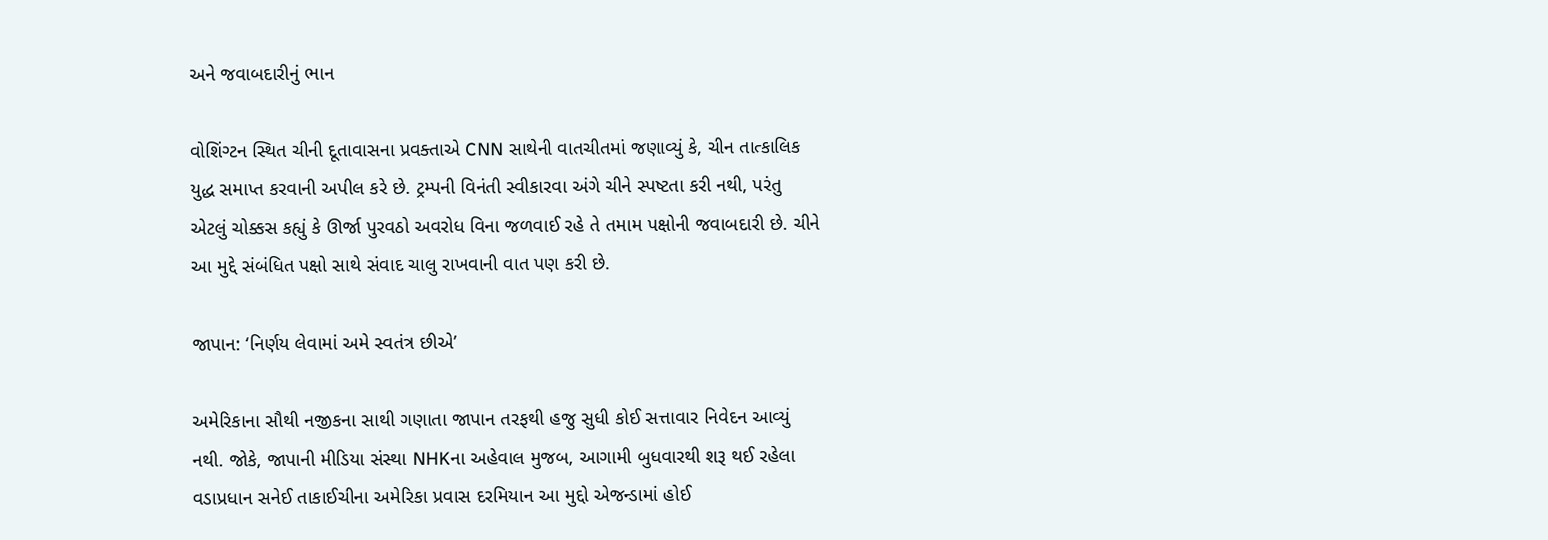અને જવાબદારીનું ભાન

વોશિંગ્ટન સ્થિત ચીની દૂતાવાસના પ્રવક્તાએ CNN સાથેની વાતચીતમાં જણાવ્યું કે, ચીન તાત્કાલિક યુદ્ધ સમાપ્ત કરવાની અપીલ કરે છે. ટ્રમ્પની વિનંતી સ્વીકારવા અંગે ચીને સ્પષ્ટતા કરી નથી, પરંતુ એટલું ચોક્કસ કહ્યું કે ઊર્જા પુરવઠો અવરોધ વિના જળવાઈ રહે તે તમામ પક્ષોની જવાબદારી છે. ચીને આ મુદ્દે સંબંધિત પક્ષો સાથે સંવાદ ચાલુ રાખવાની વાત પણ કરી છે.

જાપાન: ‘નિર્ણય લેવામાં અમે સ્વતંત્ર છીએ’

અમેરિકાના સૌથી નજીકના સાથી ગણાતા જાપાન તરફથી હજુ સુધી કોઈ સત્તાવાર નિવેદન આવ્યું નથી. જોકે, જાપાની મીડિયા સંસ્થા NHKના અહેવાલ મુજબ, આગામી બુધવારથી શરૂ થઈ રહેલા વડાપ્રધાન સનેઈ તાકાઈચીના અમેરિકા પ્રવાસ દરમિયાન આ મુદ્દો એજન્ડામાં હોઈ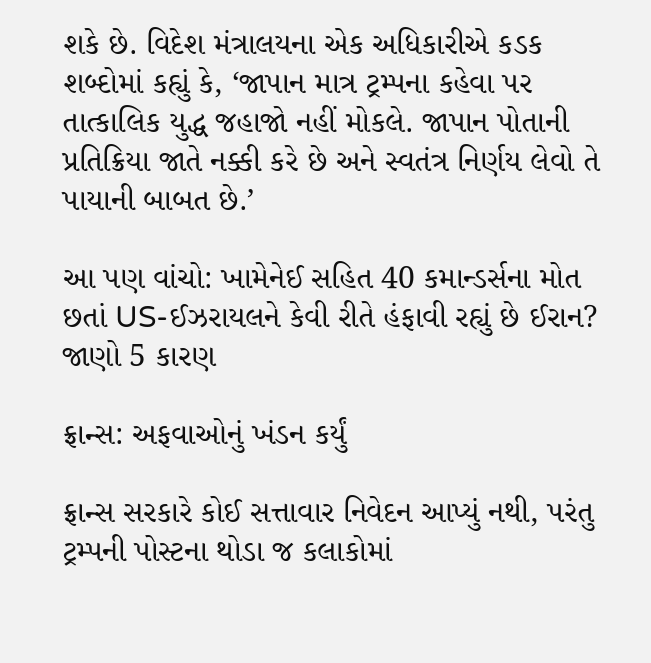શકે છે. વિદેશ મંત્રાલયના એક અધિકારીએ કડક શબ્દોમાં કહ્યું કે, ‘જાપાન માત્ર ટ્રમ્પના કહેવા પર તાત્કાલિક યુદ્ધ જહાજો નહીં મોકલે. જાપાન પોતાની પ્રતિક્રિયા જાતે નક્કી કરે છે અને સ્વતંત્ર નિર્ણય લેવો તે પાયાની બાબત છે.’

આ પણ વાંચો: ખામેનેઈ સહિત 40 કમાન્ડર્સના મોત છતાં US-ઈઝરાયલને કેવી રીતે હંફાવી રહ્યું છે ઈરાન? જાણો 5 કારણ

ફ્રાન્સ: અફવાઓનું ખંડન કર્યું

ફ્રાન્સ સરકારે કોઈ સત્તાવાર નિવેદન આપ્યું નથી, પરંતુ ટ્રમ્પની પોસ્ટના થોડા જ કલાકોમાં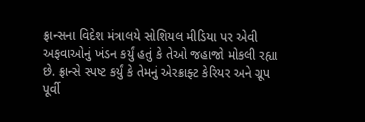ફ્રાન્સના વિદેશ મંત્રાલયે સોશિયલ મીડિયા પર એવી અફવાઓનું ખંડન કર્યું હતું કે તેઓ જહાજો મોકલી રહ્યા છે. ફ્રાન્સે સ્પષ્ટ કર્યું કે તેમનું એરક્રાફ્ટ કેરિયર અને ગ્રૂપ પૂર્વી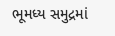ભૂમધ્ય સમુદ્રમાં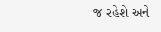જ રહેશે અને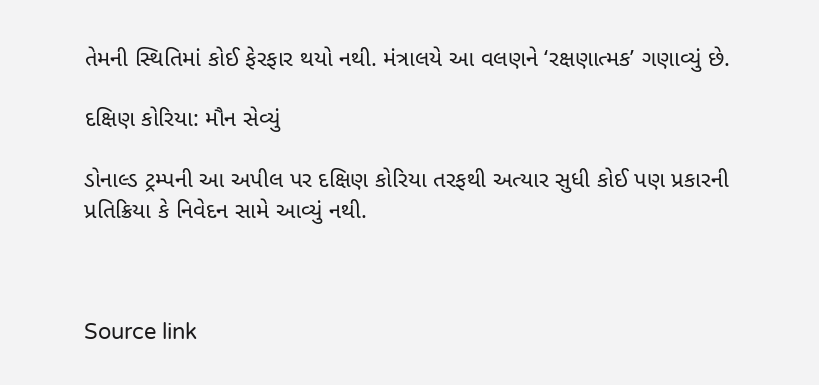તેમની સ્થિતિમાં કોઈ ફેરફાર થયો નથી. મંત્રાલયે આ વલણને ‘રક્ષણાત્મક’ ગણાવ્યું છે.

દક્ષિણ કોરિયા: મૌન સેવ્યું

ડોનાલ્ડ ટ્રમ્પની આ અપીલ પર દક્ષિણ કોરિયા તરફથી અત્યાર સુધી કોઈ પણ પ્રકારની પ્રતિક્રિયા કે નિવેદન સામે આવ્યું નથી.



Source link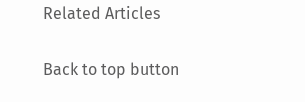Related Articles

Back to top button